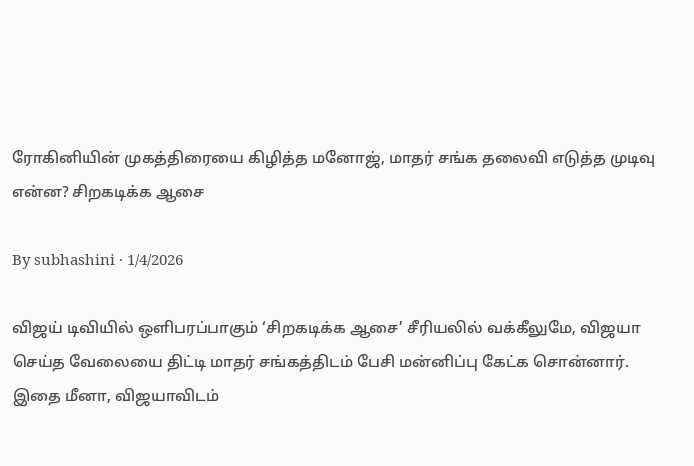ரோகினியின் முகத்திரையை கிழித்த மனோஜ், மாதர் சங்க தலைவி எடுத்த முடிவு என்ன? சிறகடிக்க ஆசை

By subhashini · 1/4/2026

விஜய் டிவியில் ஒளிபரப்பாகும் ‘சிறகடிக்க ஆசை’ சீரியலில் வக்கீலுமே, விஜயா செய்த வேலையை திட்டி மாதர் சங்கத்திடம் பேசி மன்னிப்பு கேட்க சொன்னார். இதை மீனா, விஜயாவிடம்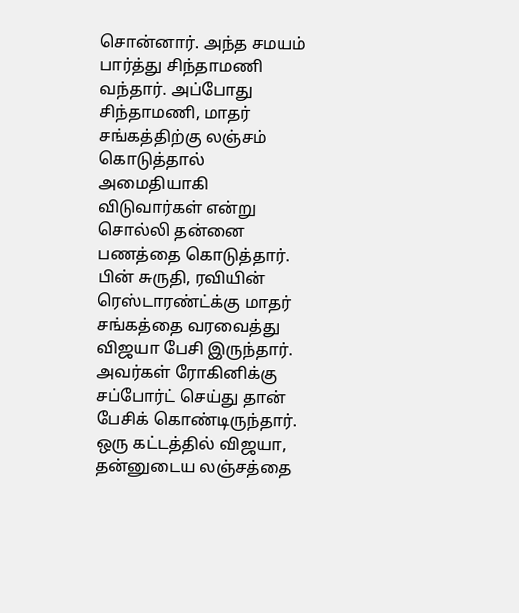சொன்னார். அந்த சமயம் பார்த்து சிந்தாமணி வந்தார். அப்போது சிந்தாமணி, மாதர் சங்கத்திற்கு லஞ்சம் கொடுத்தால் அமைதியாகி விடுவார்கள் என்று சொல்லி தன்னை பணத்தை கொடுத்தார். பின் சுருதி, ரவியின் ரெஸ்டாரண்ட்க்கு மாதர் சங்கத்தை வரவைத்து விஜயா பேசி இருந்தார். அவர்கள் ரோகினிக்கு சப்போர்ட் செய்து தான் பேசிக் கொண்டிருந்தார். ஒரு கட்டத்தில் விஜயா, தன்னுடைய லஞ்சத்தை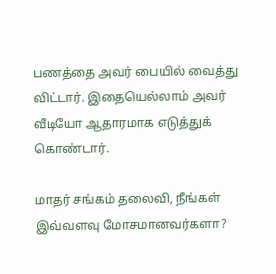பணத்தை அவர் பையில் வைத்து விட்டார். இதையெல்லாம் அவர் வீடியோ ஆதாரமாக எடுத்துக் கொண்டார்.

மாதர் சங்கம் தலைவி, நீங்கள் இவ்வளவு மோசமானவர்களா?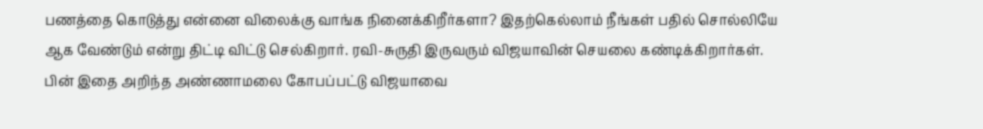பணத்தை கொடுத்து என்னை விலைக்கு வாங்க நினைக்கிறீர்களா? இதற்கெல்லாம் நீங்கள் பதில் சொல்லியே ஆக வேண்டும் என்று திட்டி விட்டு செல்கிறார். ரவி-சுருதி இருவரும் விஜயாவின் செயலை கண்டிக்கிறார்கள். பின் இதை அறிந்த அண்ணாமலை கோபப்பட்டு விஜயாவை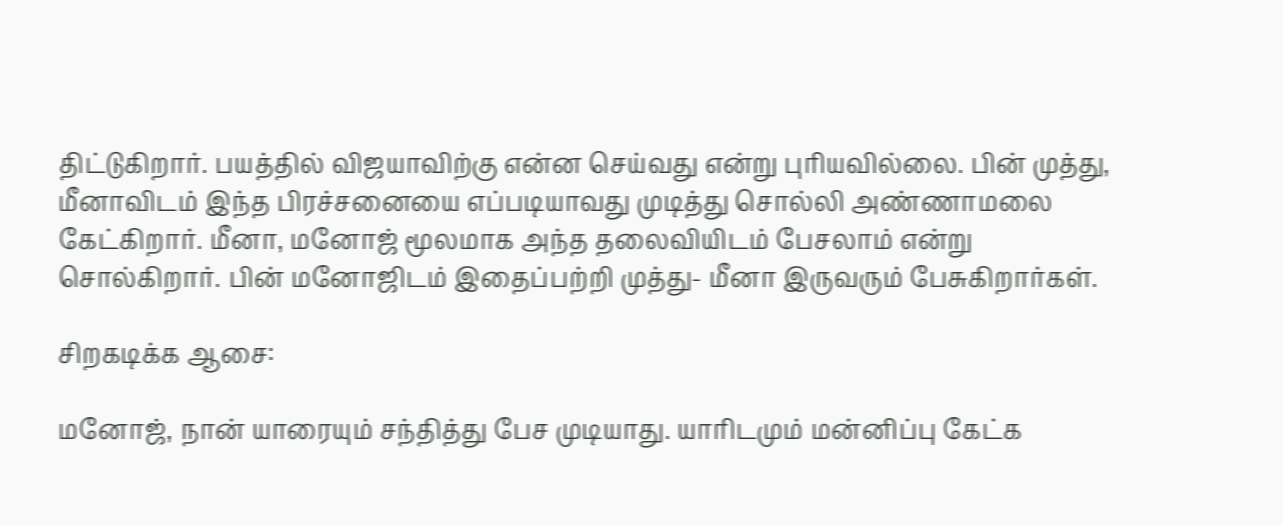திட்டுகிறார். பயத்தில் விஜயாவிற்கு என்ன செய்வது என்று புரியவில்லை. பின் முத்து, மீனாவிடம் இந்த பிரச்சனையை எப்படியாவது முடித்து சொல்லி அண்ணாமலை கேட்கிறார். மீனா, மனோஜ் மூலமாக அந்த தலைவியிடம் பேசலாம் என்று சொல்கிறார். பின் மனோஜிடம் இதைப்பற்றி முத்து- மீனா இருவரும் பேசுகிறார்கள்.

சிறகடிக்க ஆசை:

மனோஜ், நான் யாரையும் சந்தித்து பேச முடியாது. யாரிடமும் மன்னிப்பு கேட்க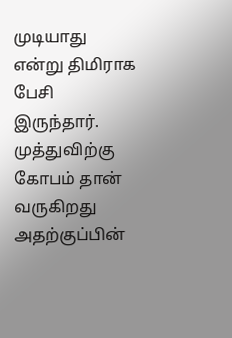முடியாது என்று திமிராக பேசி இருந்தார். முத்துவிற்கு கோபம் தான் வருகிறது அதற்குப்பின்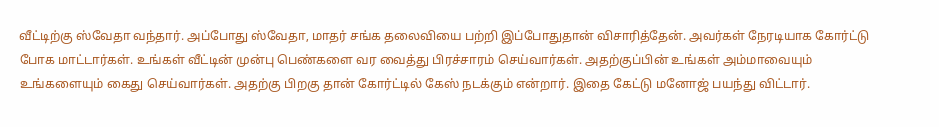வீட்டிற்கு ஸ்வேதா வந்தார். அப்போது ஸ்வேதா, மாதர் சங்க தலைவியை பற்றி இப்போதுதான் விசாரித்தேன். அவர்கள் நேரடியாக கோர்ட்டு போக மாட்டார்கள். உங்கள் வீட்டின் முன்பு பெண்களை வர வைத்து பிரச்சாரம் செய்வார்கள். அதற்குப்பின் உங்கள் அம்மாவையும் உங்களையும் கைது செய்வார்கள். அதற்கு பிறகு தான் கோர்ட்டில் கேஸ் நடக்கும் என்றார். இதை கேட்டு மனோஜ் பயந்து விட்டார்.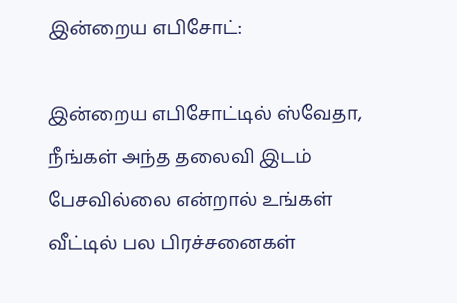இன்றைய எபிசோட்:

இன்றைய எபிசோட்டில் ஸ்வேதா, நீங்கள் அந்த தலைவி இடம் பேசவில்லை என்றால் உங்கள் வீட்டில் பல பிரச்சனைகள்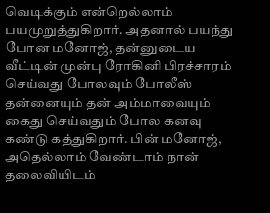வெடிக்கும் என்றெல்லாம் பயமுறுத்துகிறார். அதனால் பயந்து போன மனோஜ், தன்னுடைய வீட்டின் முன்பு ரோகினி பிரச்சாரம் செய்வது போலவும் போலீஸ் தன்னையும் தன் அம்மாவையும் கைது செய்வதும் போல கனவு கண்டு கத்துகிறார். பின் மனோஜ், அதெல்லாம் வேண்டாம் நான் தலைவியிடம்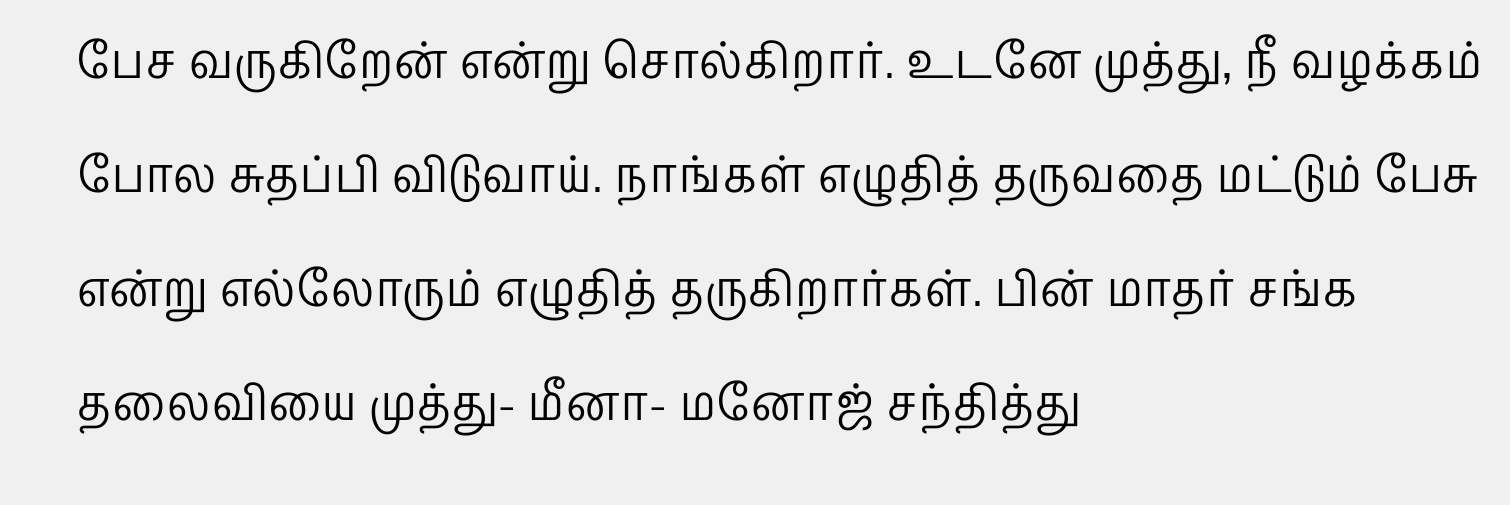பேச வருகிறேன் என்று சொல்கிறார். உடனே முத்து, நீ வழக்கம் போல சுதப்பி விடுவாய். நாங்கள் எழுதித் தருவதை மட்டும் பேசு என்று எல்லோரும் எழுதித் தருகிறார்கள். பின் மாதர் சங்க தலைவியை முத்து- மீனா- மனோஜ் சந்தித்து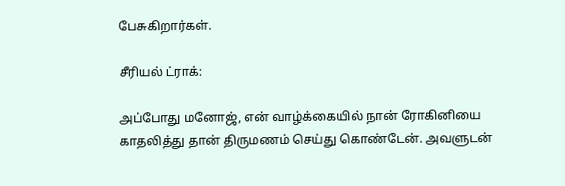பேசுகிறார்கள்.

சீரியல் ட்ராக்:

அப்போது மனோஜ், என் வாழ்க்கையில் நான் ரோகினியை காதலித்து தான் திருமணம் செய்து கொண்டேன். அவளுடன்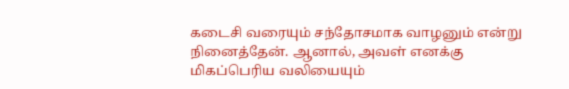கடைசி வரையும் சந்தோசமாக வாழனும் என்று நினைத்தேன். ஆனால், அவள் எனக்கு மிகப்பெரிய வலியையும்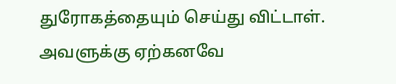துரோகத்தையும் செய்து விட்டாள். அவளுக்கு ஏற்கனவே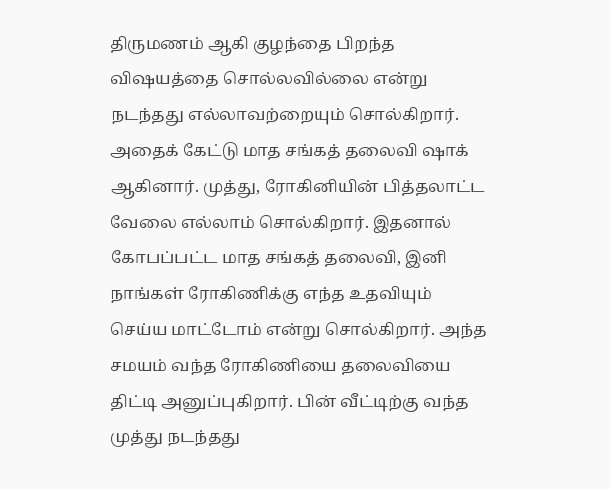திருமணம் ஆகி குழந்தை பிறந்த விஷயத்தை சொல்லவில்லை என்று நடந்தது எல்லாவற்றையும் சொல்கிறார். அதைக் கேட்டு மாத சங்கத் தலைவி ஷாக் ஆகினார். முத்து, ரோகினியின் பித்தலாட்ட வேலை எல்லாம் சொல்கிறார். இதனால் கோபப்பட்ட மாத சங்கத் தலைவி, இனி நாங்கள் ரோகிணிக்கு எந்த உதவியும் செய்ய மாட்டோம் என்று சொல்கிறார். அந்த சமயம் வந்த ரோகிணியை தலைவியை திட்டி அனுப்புகிறார். பின் வீட்டிற்கு வந்த முத்து நடந்தது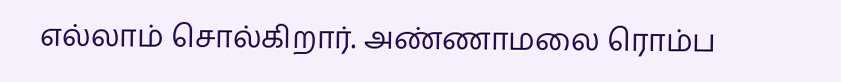எல்லாம் சொல்கிறார். அண்ணாமலை ரொம்ப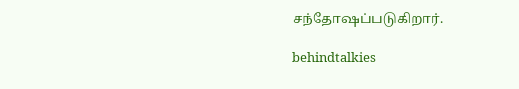சந்தோஷப்படுகிறார்.

behindtalkies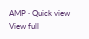AMP · Quick view
View full